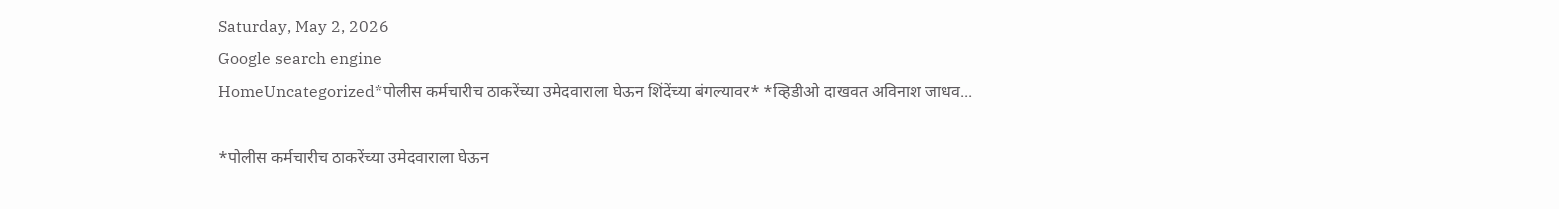Saturday, May 2, 2026
Google search engine
HomeUncategorized*पोलीस कर्मचारीच ठाकरेंच्या उमेदवाराला घेऊन शिंदेंच्या बंगल्यावर* *व्हिडीओ दाखवत अविनाश जाधव...

*पोलीस कर्मचारीच ठाकरेंच्या उमेदवाराला घेऊन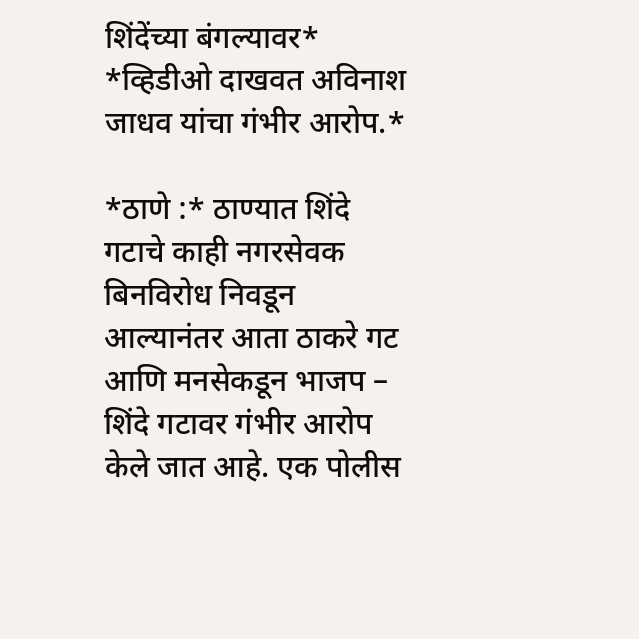शिंदेंच्या बंगल्यावर* *व्हिडीओ दाखवत अविनाश जाधव यांचा गंभीर आरोप.*

*ठाणे :* ठाण्यात शिंदे गटाचे काही नगरसेवक बिनविरोध निवडून आल्यानंतर आता ठाकरे गट आणि मनसेकडून भाजप – शिंदे गटावर गंभीर आरोप केले जात आहे. एक पोलीस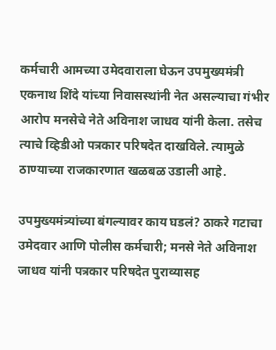कर्मचारी आमच्या उमेदवाराला घेऊन उपमुख्यमंत्री एकनाथ शिंदे यांच्या निवासस्थांनी नेत असल्याचा गंभीर आरोप मनसेचे नेते अविनाश जाधव यांनी केला. तसेच त्याचे व्हिडीओ पत्रकार परिषदेत दाखविले. त्यामुळे ठाण्याच्या राजकारणात खळबळ उडाली आहे.

उपमुख्यमंत्र्यांच्या बंगल्यावर काय घडलं? ठाकरे गटाचा उमेदवार आणि पोलीस कर्मचारी; मनसे नेते अविनाश जाधव यांनी पत्रकार परिषदेत पुराव्यासह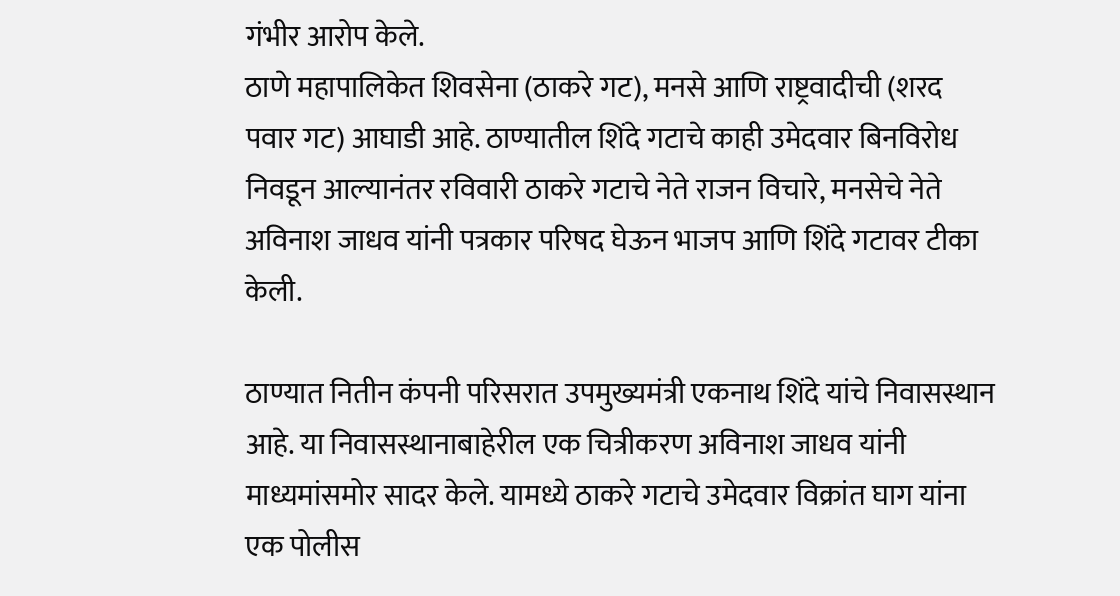गंभीर आरोप केले.
ठाणे महापालिकेत शिवसेना (ठाकरे गट), मनसे आणि राष्ट्रवादीची (शरद पवार गट) आघाडी आहे. ठाण्यातील शिंदे गटाचे काही उमेदवार बिनविरोध निवडून आल्यानंतर रविवारी ठाकरे गटाचे नेते राजन विचारे, मनसेचे नेते अविनाश जाधव यांनी पत्रकार परिषद घेऊन भाजप आणि शिंदे गटावर टीका केली.

ठाण्यात नितीन कंपनी परिसरात उपमुख्यमंत्री एकनाथ शिंदे यांचे निवासस्थान आहे. या निवासस्थानाबाहेरील एक चित्रीकरण अविनाश जाधव यांनी माध्यमांसमोर सादर केले. यामध्ये ठाकरे गटाचे उमेदवार विक्रांत घाग यांना एक पोलीस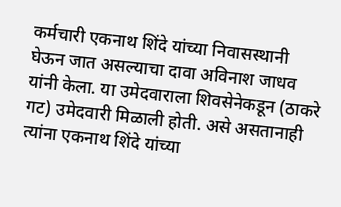कर्मचारी एकनाथ शिंदे यांच्या निवासस्थानी घेऊन जात असल्याचा दावा अविनाश जाधव यांनी केला. या उमेदवाराला शिवसेनेकडून (ठाकरे गट) उमेदवारी मिळाली होती. असे असतानाही त्यांना एकनाथ शिंदे यांच्या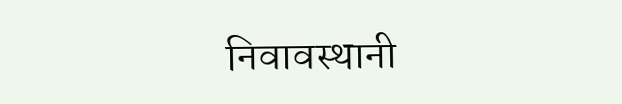निवावस्थानी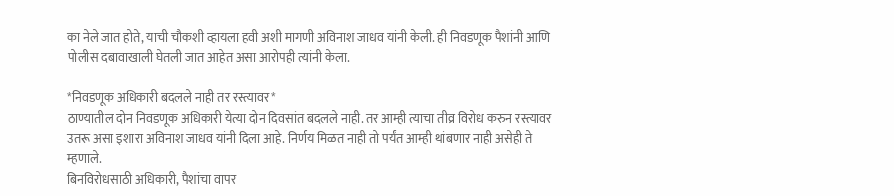का नेले जात होते, याची चौकशी व्हायला हवी अशी मागणी अविनाश जाधव यांनी केली. ही निवडणूक पैशांनी आणि पोलीस दबावाखाली घेतली जात आहेत असा आरोपही त्यांनी केला.

*निवडणूक अधिकारी बदलले नाही तर रस्त्यावर*
ठाण्यातील दोन निवडणूक अधिकारी येत्या दोन दिवसांत बदलले नाही. तर आम्ही त्याचा तीव्र विरोध करुन रस्त्यावर उतरू असा इशारा अविनाश जाधव यांनी दिला आहे. निर्णय मिळत नाही तो पर्यंत आम्ही थांबणार नाही असेही ते म्हणाले.
बिनविरोधसाठी अधिकारी, पैशांचा वापर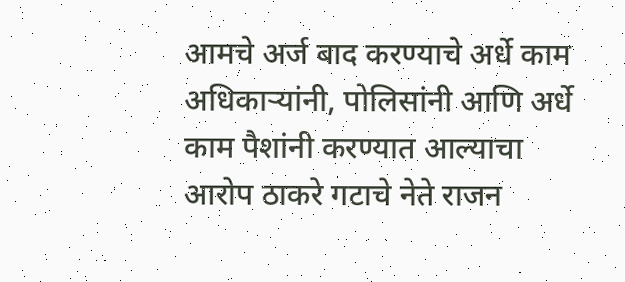आमचे अर्ज बाद करण्याचे अर्धे काम अधिकाऱ्यांनी, पोलिसांनी आणि अर्धे काम पैशांनी करण्यात आल्याचा आरोप ठाकरे गटाचे नेते राजन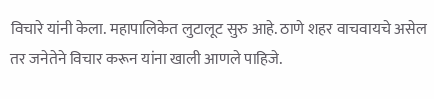विचारे यांनी केला. महापालिकेत लुटालूट सुरु आहे. ठाणे शहर वाचवायचे असेल तर जनेतेने विचार करून यांना खाली आणले पाहिजे.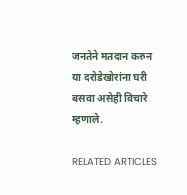जनतेने मतदान करुन या दरोडेखोरांना घरी बसवा असेही विचारे म्हणाले.

RELATED ARTICLES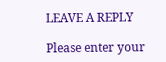LEAVE A REPLY

Please enter your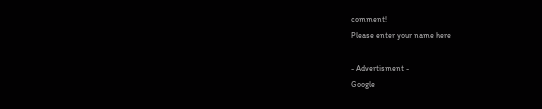comment!
Please enter your name here

- Advertisment -
Google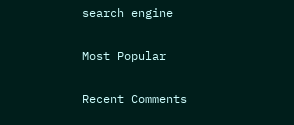search engine

Most Popular

Recent Comments